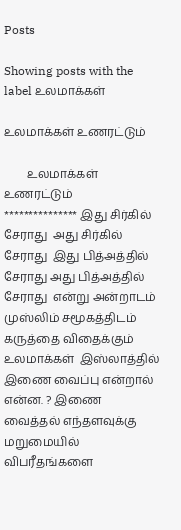Posts

Showing posts with the label உலமாக்கள்

உலமாக்கள் உணரட்டும்

        உலமாக்கள் உணரட்டும்                    *************** இது சிர்கில் சேராது  அது சிர்கில் சேராது  இது பித்அத்தில் சேராது அது பித்அத்தில் சேராது  என்று அன்றாடம்  முஸ்லிம் சமூகத்திடம்  கருத்தை விதைக்கும் உலமாக்கள்  இஸ்லாத்தில் இணை வைப்பு என்றால் என்ன. ? இணை வைத்தல் எந்தளவுக்கு மறுமையில்  விபரீதங்களை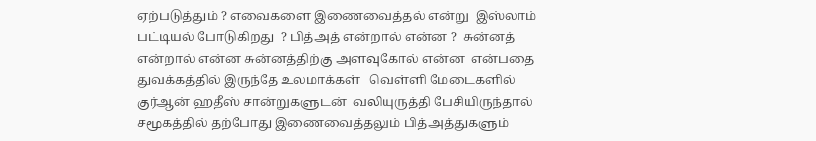ஏற்படுத்தும் ? எவைகளை இணைவைத்தல் என்று  இஸ்லாம் பட்டியல் போடுகிறது  ? பித்அத் என்றால் என்ன ?  சுன்னத் என்றால் என்ன சுன்னத்திற்கு அளவுகோல் என்ன  என்பதை துவக்கத்தில் இருந்தே உலமாக்கள்   வெள்ளி மேடைகளில் குர்ஆன் ஹதீஸ் சான்றுகளுடன்  வலியுருத்தி பேசியிருந்தால் சமூகத்தில் தற்போது இணைவைத்தலும் பித்அத்துகளும்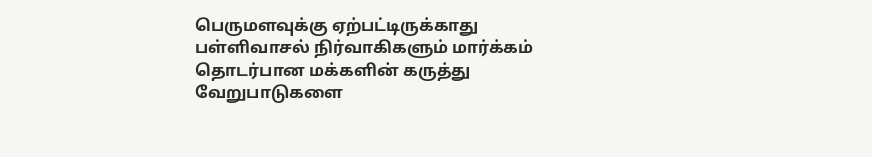பெருமளவுக்கு ஏற்பட்டிருக்காது  பள்ளிவாசல் நிர்வாகிகளும் மார்க்கம் தொடர்பான மக்களின் கருத்து வேறுபாடுகளை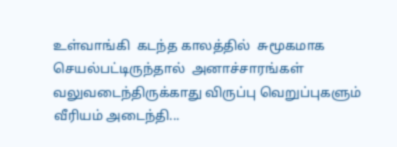உள்வாங்கி  கடந்த காலத்தில்  சுமூகமாக செயல்பட்டிருந்தால்  அனாச்சாரங்கள் வலுவடைந்திருக்காது விருப்பு வெறுப்புகளும் வீரியம் அடைந்தி...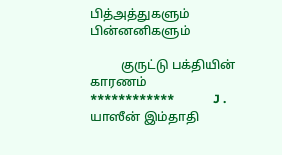பித்அத்துகளும் பின்னனிகளும்

          குருட்டு பக்தியின் காரணம்                         ************             J . யாஸீன் இம்தாதி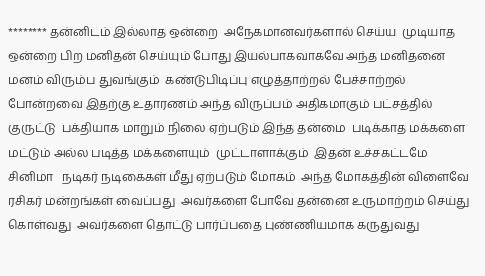******** தன்னிடம் இல்லாத ஒன்றை  அநேகமானவர்களால் செய்ய  முடியாத ஒன்றை பிற மனிதன் செய்யும் போது இயல்பாகவாகவே அந்த மனிதனை  மனம் விரும்ப துவங்கும்  கண்டுபிடிப்பு எழுத்தாற்றல் பேச்சாற்றல்  போன்றவை இதற்கு உதாரணம் அந்த விருப்பம் அதிகமாகும் பட்சத்தில்   குருட்டு  பக்தியாக மாறும் நிலை ஏற்படும் இந்த தன்மை  படிக்காத மக்களை  மட்டும் அல்ல படித்த மக்களையும்  முட்டாளாக்கும்  இதன் உச்சகட்டமே  சினிமா   நடிகர் நடிகைகள் மீது ஏற்படும் மோகம்  அந்த மோகத்தின் விளைவே  ரசிகர் மன்றங்கள் வைப்பது  அவர்களை போவே தன்னை உருமாற்றம் செய்து கொள்வது  அவர்களை தொட்டு பார்ப்பதை புண்ணியமாக கருதுவது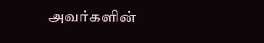அவர்களின்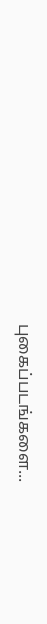புகைப்படங்களை...